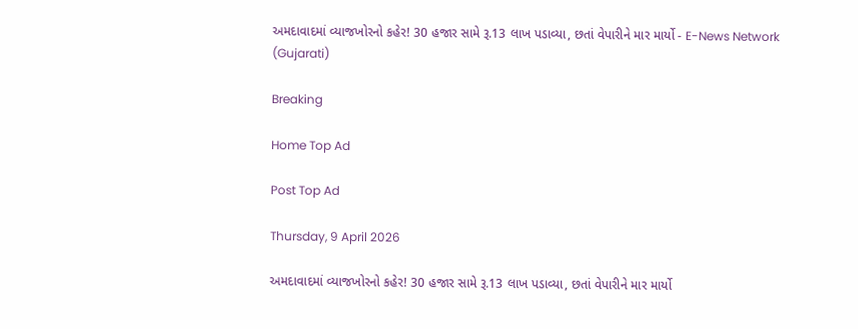અમદાવાદમાં વ્યાજખોરનો કહેર! 30 હજાર સામે રૂ.13 લાખ પડાવ્યા, છતાં વેપારીને માર માર્યો - E-News Network (Gujarati)

Breaking

Home Top Ad

Post Top Ad

Thursday, 9 April 2026

અમદાવાદમાં વ્યાજખોરનો કહેર! 30 હજાર સામે રૂ.13 લાખ પડાવ્યા, છતાં વેપારીને માર માર્યો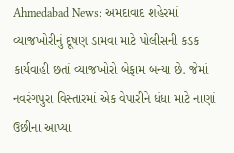Ahmedabad News: અમદાવાદ શહેરમાં વ્યાજખોરીનું દૂષણ ડામવા માટે પોલીસની કડક કાર્યવાહી છતાં વ્યાજખોરો બેફામ બન્યા છે. જેમાં નવરંગપુરા વિસ્તારમાં એક વેપારીને ધંધા માટે નાણાં ઉછીના આપ્યા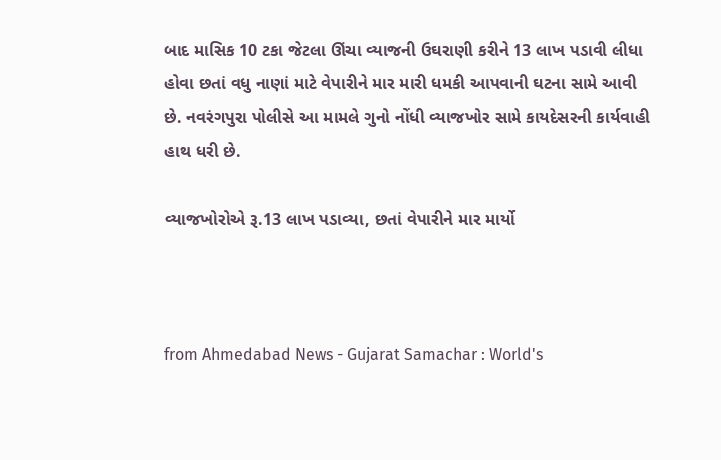બાદ માસિક 10 ટકા જેટલા ઊંચા વ્યાજની ઉઘરાણી કરીને 13 લાખ પડાવી લીધા હોવા છતાં વધુ નાણાં માટે વેપારીને માર મારી ધમકી આપવાની ઘટના સામે આવી છે. નવરંગપુરા પોલીસે આ મામલે ગુનો નોંધી વ્યાજખોર સામે કાયદેસરની કાર્યવાહી હાથ ધરી છે.

વ્યાજખોરોએ રૂ.13 લાખ પડાવ્યા, છતાં વેપારીને માર માર્યો



from Ahmedabad News - Gujarat Samachar : World's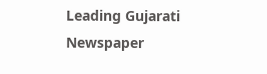Leading Gujarati Newspaper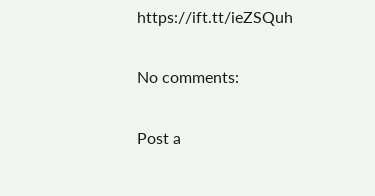https://ift.tt/ieZSQuh

No comments:

Post a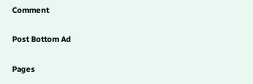Comment

Post Bottom Ad

Pages